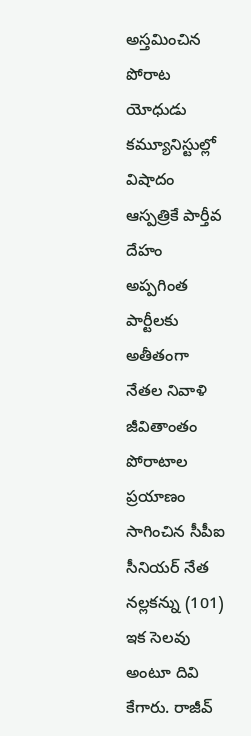అస్తమించిన పోరాట యోధుడు
కమ్యూనిస్టుల్లో విషాదం ఆస్పత్రికే పార్తీవ దేహం అప్పగింత పార్టీలకు అతీతంగా నేతల నివాళి
జీవితాంతం పోరాటాల ప్రయాణం సాగించిన సీపీఐ సీనియర్ నేత నల్లకన్ను (101) ఇక సెలవు అంటూ దివి కేగారు. రాజీవ్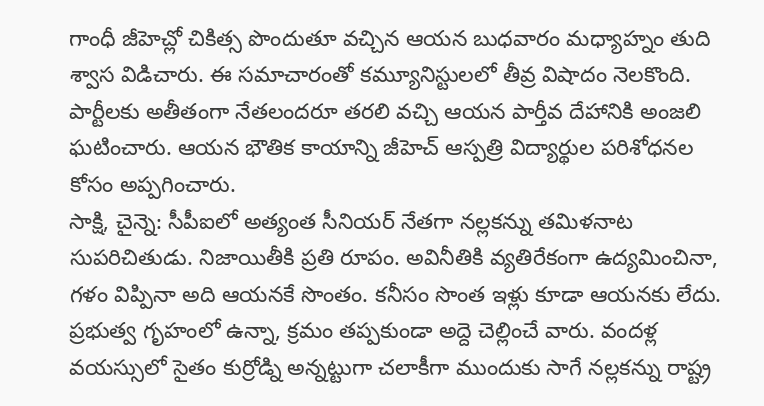గాంధీ జీహెచ్లో చికిత్స పొందుతూ వచ్చిన ఆయన బుధవారం మధ్యాహ్నం తుది శ్వాస విడిచారు. ఈ సమాచారంతో కమ్యూనిస్టులలో తీవ్ర విషాదం నెలకొంది. పార్టీలకు అతీతంగా నేతలందరూ తరలి వచ్చి ఆయన పార్తీవ దేహానికి అంజలి ఘటించారు. ఆయన భౌతిక కాయాన్ని జీహెచ్ ఆస్పత్రి విద్యార్థుల పరిశోధనల కోసం అప్పగించారు.
సాక్షి, చైన్నె: సీపీఐలో అత్యంత సీనియర్ నేతగా నల్లకన్ను తమిళనాట సుపరిచితుడు. నిజాయితీకి ప్రతి రూపం. అవినీతికి వ్యతిరేకంగా ఉద్యమించినా, గళం విప్పినా అది ఆయనకే సొంతం. కనీసం సొంత ఇళ్లు కూడా ఆయనకు లేదు. ప్రభుత్వ గృహంలో ఉన్నా, క్రమం తప్పకుండా అద్దె చెల్లించే వారు. వందళ్ల వయస్సులో సైతం కుర్రోడ్ని అన్నట్టుగా చలాకీగా ముందుకు సాగే నల్లకన్ను రాష్ట్ర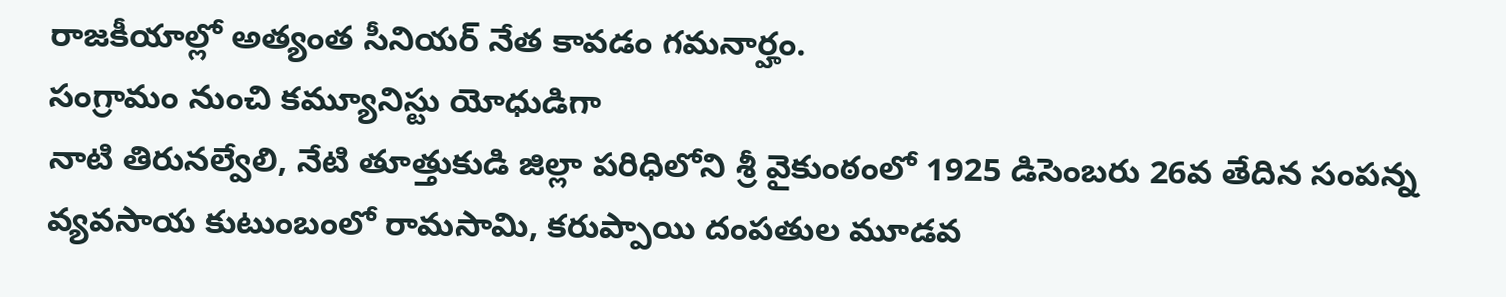రాజకీయాల్లో అత్యంత సీనియర్ నేత కావడం గమనార్హం.
సంగ్రామం నుంచి కమ్యూనిస్టు యోధుడిగా
నాటి తిరునల్వేలి, నేటి తూత్తుకుడి జిల్లా పరిధిలోని శ్రీ వైకుంఠంలో 1925 డిసెంబరు 26వ తేదిన సంపన్న వ్యవసాయ కుటుంబంలో రామసామి, కరుప్పాయి దంపతుల మూడవ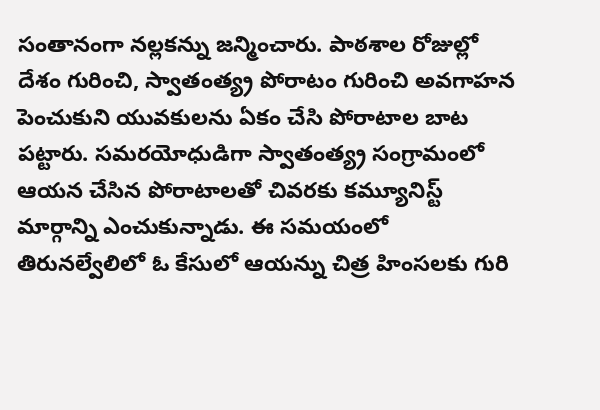సంతానంగా నల్లకన్ను జన్మించారు. పాఠశాల రోజుల్లో దేశం గురించి, స్వాతంత్య్ర పోరాటం గురించి అవగాహన పెంచుకుని యువకులను ఏకం చేసి పోరాటాల బాట పట్టారు. సమరయోధుడిగా స్వాతంత్య్ర సంగ్రామంలో ఆయన చేసిన పోరాటాలతో చివరకు కమ్యూనిస్ట్ మార్గాన్ని ఎంచుకున్నాడు. ఈ సమయంలో తిరునల్వేలిలో ఓ కేసులో ఆయన్ను చిత్ర హింసలకు గురి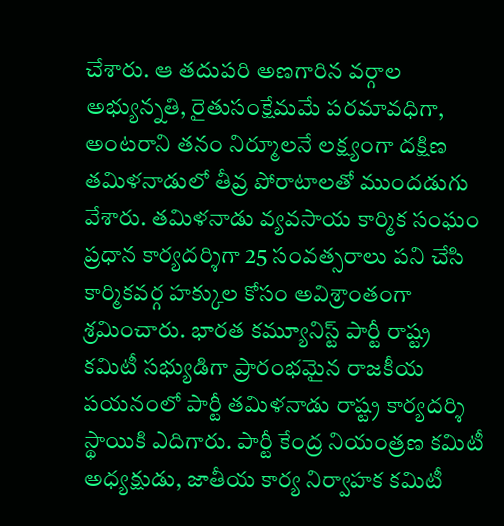చేశారు. ఆ తదుపరి అణగారిన వర్గాల అభ్యున్నతి, రైతుసంక్షేమమే పరమావధిగా, అంటరాని తనం నిర్మూలనే లక్ష్యంగా దక్షిణ తమిళనాడులో తీవ్ర పోరాటాలతో ముందడుగు వేశారు. తమిళనాడు వ్యవసాయ కార్మిక సంఘం ప్రధాన కార్యదర్శిగా 25 సంవత్సరాలు పని చేసి కార్మికవర్గ హక్కుల కోసం అవిశ్రాంతంగా శ్రమించారు. భారత కమ్యూనిస్ట్ పార్టీ రాష్ట్ర కమిటీ సభ్యుడిగా ప్రారంభమైన రాజకీయ పయనంలో పార్టీ తమిళనాడు రాష్ట్ర కార్యదర్శి స్థాయికి ఎదిగారు. పార్టీ కేంద్ర నియంత్రణ కమిటీ అధ్యక్షుడు, జాతీయ కార్య నిర్వాహక కమిటీ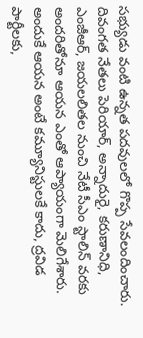సభ్యుడు వంటి ఉన్నత పదవులలో గొప్ప సేవలందించారు. దివంగత నేతలు పెరియార్, అన్నాదురై, కరుణానిధి, ఎంజీఆర్, జయలలితల నుంచి నేటీ సీఎం స్టాలిన్ వరకు అందరితోనూ ఆయన ఎంతో ఆప్యాయంగా మెలిగేశారు. అందుకే ఆయన అంటే కమ్యూనిస్టులకే కాదు, ద్రవిడ పార్టీలకు,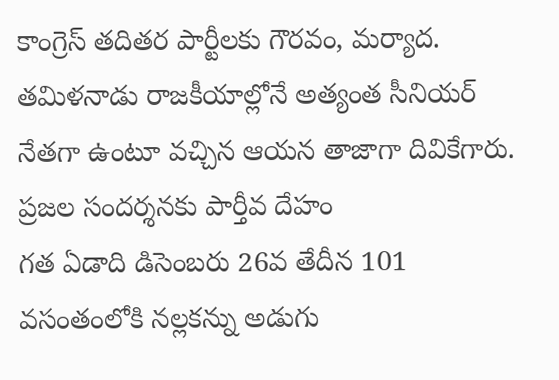కాంగ్రెస్ తదితర పార్టీలకు గౌరవం, మర్యాద. తమిళనాడు రాజకీయాల్లోనే అత్యంత సీనియర్ నేతగా ఉంటూ వచ్చిన ఆయన తాజాగా దివికేగారు.
ప్రజల సందర్శనకు పార్తీవ దేహం
గత ఏడాది డిసెంబరు 26వ తేదీన 101 వసంతంలోకి నల్లకన్ను అడుగు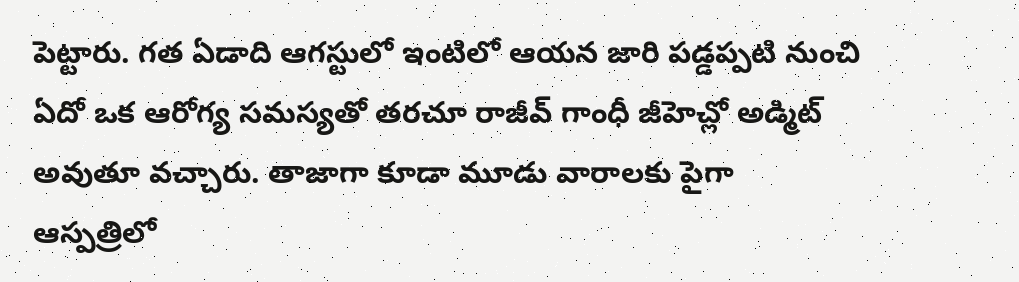పెట్టారు. గత ఏడాది ఆగస్టులో ఇంటిలో ఆయన జారి పడ్డప్పటి నుంచి ఏదో ఒక ఆరోగ్య సమస్యతో తరచూ రాజీవ్ గాంధీ జీహెచ్లో అడ్మిట్ అవుతూ వచ్చారు. తాజాగా కూడా మూడు వారాలకు పైగా ఆస్పత్రిలో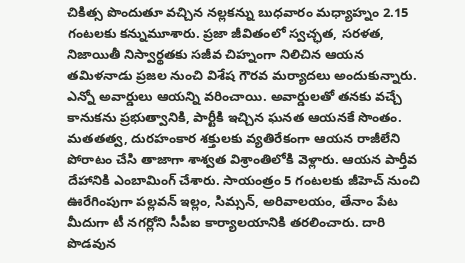చికిత్స పొందుతూ వచ్చిన నల్లకన్ను బుధవారం మధ్యాహ్నం 2.15 గంటలకు కన్నుమూశారు. ప్రజా జీవితంలో స్వచ్ఛత, సరళత, నిజాయితీ నిస్వార్థతకు సజీవ చిహ్నంగా నిలిచిన ఆయన తమిళనాడు ప్రజల నుంచి విశేష గౌరవ మర్యాదలు అందుకున్నారు. ఎన్నో అవార్డులు ఆయన్ని వరించాయి. అవార్డులతో తనకు వచ్చే కానుకను ప్రభుత్వానికి, పార్టీకి ఇచ్చిన ఘనత ఆయనకే సొంతం. మతతత్వ, దురహంకార శక్తులకు వ్యతిరేకంగా ఆయన రాజీలేని పోరాటం చేసి తాజాగా శాశ్వత విశ్రాంతిలోకి వెళ్లారు. ఆయన పార్తీవ దేహానికి ఎంబామింగ్ చేశారు. సాయంత్రం 5 గంటలకు జీహెచ్ నుంచి ఊరేగింపుగా పల్లవన్ ఇల్లం, సిమ్సన్, అరివాలయం, తేనాం పేట మీదుగా టీ నగర్లోని సీపీఐ కార్యాలయానికి తరలించారు. దారి పొడవున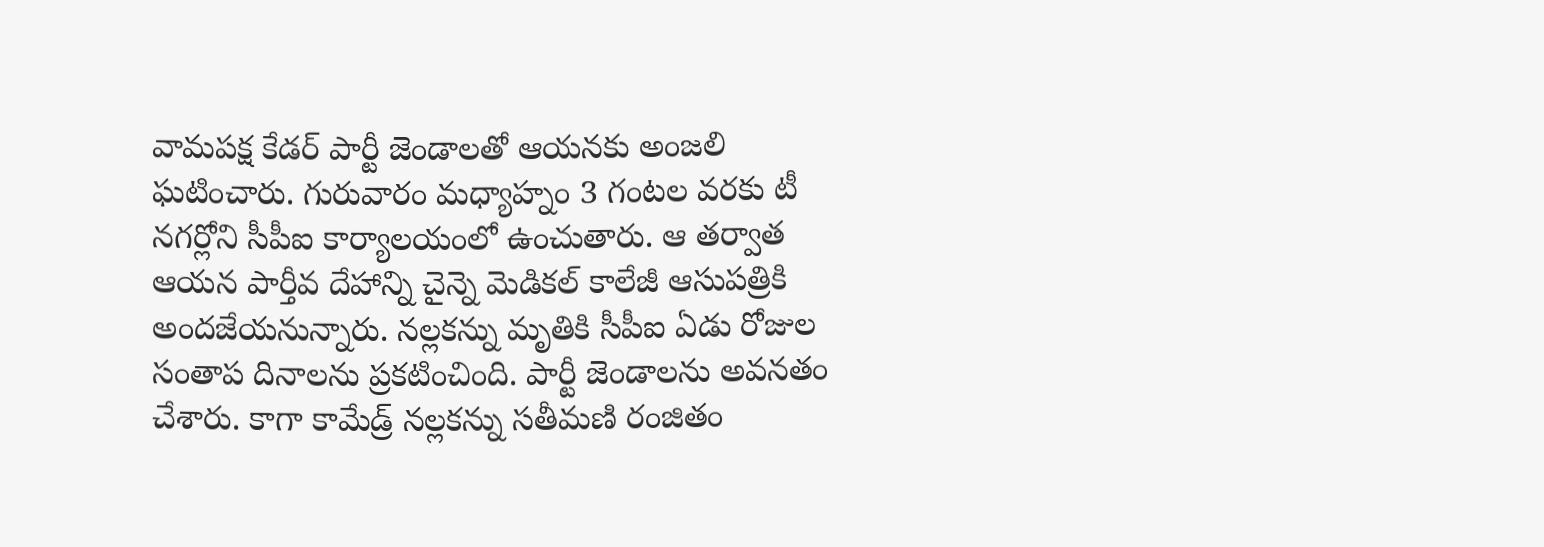వామపక్ష కేడర్ పార్టీ జెండాలతో ఆయనకు అంజలి ఘటించారు. గురువారం మధ్యాహ్నం 3 గంటల వరకు టీ నగర్లోని సీపీఐ కార్యాలయంలో ఉంచుతారు. ఆ తర్వాత ఆయన పార్తీవ దేహాన్ని చైన్నె మెడికల్ కాలేజీ ఆసుపత్రికి అందజేయనున్నారు. నల్లకన్ను మృతికి సీపీఐ ఏడు రోజుల సంతాప దినాలను ప్రకటించింది. పార్టీ జెండాలను అవనతం చేశారు. కాగా కామేడ్ర్ నల్లకన్ను సతీమణి రంజితం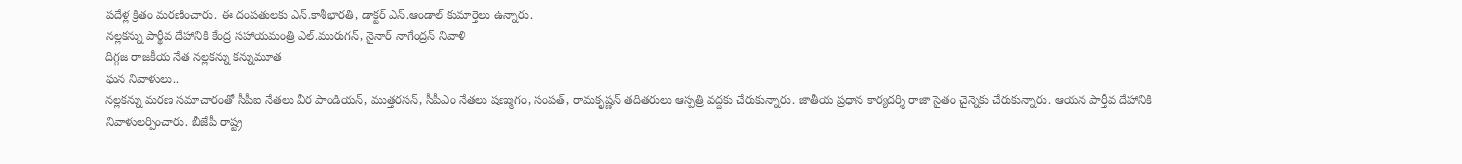పదేళ్ల క్రితం మరణించారు. ఈ దంపతులకు ఎన్.కాశీభారతి, డాక్టర్ ఎన్.ఆండాల్ కుమార్తెలు ఉన్నారు.
నల్లకన్ను పార్థీవ దేహానికి కేంద్ర సహాయమంత్రి ఎల్.మురుగన్, నైనార్ నాగేంద్రన్ నివాళి
దిగ్గజ రాజకీయ నేత నల్లకన్ను కన్నుమూత
ఘన నివాళులు..
నల్లకన్ను మరణ సమాచారంతో సీపీఐ నేతలు వీర పాండియన్, ముత్తరసన్, సీపీఎం నేతలు షణ్ముగం, సంపత్, రామకృష్ణన్ తదితరులు ఆస్పత్రి వద్దకు చేరుకున్నారు. జాతీయ ప్రధాన కార్యదర్శి రాజా సైతం చైన్నెకు చేరుకున్నారు. ఆయన పార్తీవ దేహానికి నివాళులర్పించారు. బీజేపీ రాష్ట్ర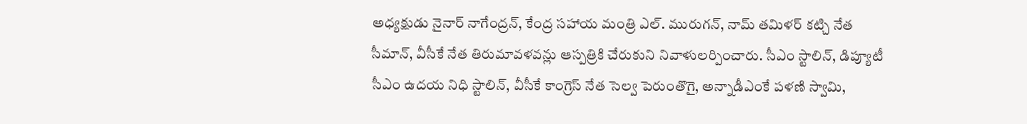అధ్యక్షుడు నైనార్ నాగేంద్రన్, కేంద్ర సహాయ మంత్రి ఎల్. మురుగన్, నామ్ తమిళర్ కట్చి నేత సీమాన్, వీసీకే నేత తిరుమావళవన్లు ఆస్పత్రికి చేరుకుని నివాళులర్పించారు. సీఎం స్టాలిన్, డిప్యూటీ సీఎం ఉదయ నిధి స్టాలిన్, వీసీకే కాంగ్రెస్ నేత సెల్వ పెరుంతొగై, అన్నాడీఎంకే పళణి స్వామి,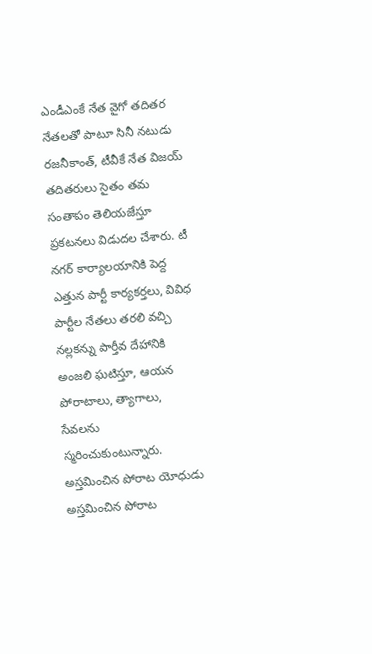ఎండీఎంకే నేత వైగో తదితర నేతలతో పాటూ సినీ నటుడు రజనీకాంత్, టీవీకే నేత విజయ్ తదితరులు సైతం తమ సంతాపం తెలియజేస్తూ ప్రకటనలు విడుదల చేశారు. టీ నగర్ కార్యాలయానికి పెద్ద ఎత్తున పార్టీ కార్యకర్తలు, వివిధ పార్టీల నేతలు తరలి వచ్చి నల్లకన్ను పార్తీవ దేహానికి అంజలి ఘటిస్తూ, ఆయన పోరాటాలు, త్యాగాలు, సేవలను స్మరించుకుంటున్నారు.
అస్తమించిన పోరాట యోధుడు
అస్తమించిన పోరాట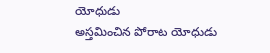యోధుడు
అస్తమించిన పోరాట యోధుడు